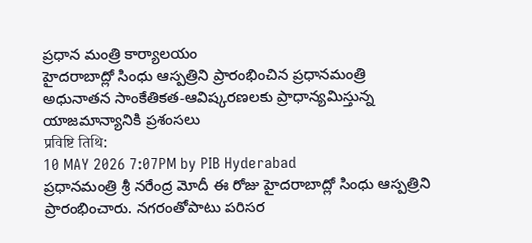ప్రధాన మంత్రి కార్యాలయం
హైదరాబాద్లో సింధు ఆస్పత్రిని ప్రారంభించిన ప్రధానమంత్రి
అధునాతన సాంకేతికత-ఆవిష్కరణలకు ప్రాధాన్యమిస్తున్న యాజమాన్యానికి ప్రశంసలు
प्रविष्टि तिथि:
10 MAY 2026 7:07PM by PIB Hyderabad
ప్రధానమంత్రి శ్రీ నరేంద్ర మోదీ ఈ రోజు హైదరాబాద్లో సింధు ఆస్పత్రిని ప్రారంభించారు. నగరంతోపాటు పరిసర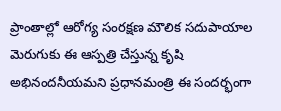ప్రాంతాల్లో ఆరోగ్య సంరక్షణ మౌలిక సదుపాయాల మెరుగుకు ఈ ఆస్పత్రి చేస్తున్న కృషి అభినందనీయమని ప్రధానమంత్రి ఈ సందర్భంగా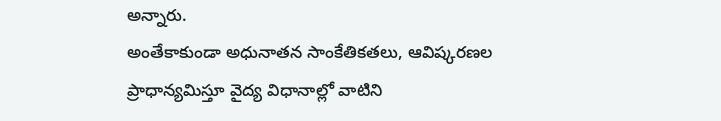అన్నారు.
అంతేకాకుండా అధునాతన సాంకేతికతలు, ఆవిష్కరణల ప్రాధాన్యమిస్తూ వైద్య విధానాల్లో వాటిని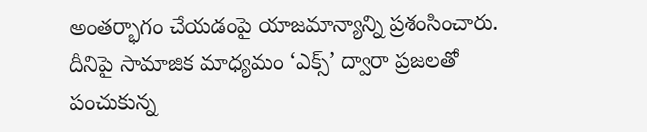అంతర్భాగం చేయడంపై యాజమాన్యాన్ని ప్రశంసించారు.
దీనిపై సామాజిక మాధ్యమం ‘ఎక్స్’ ద్వారా ప్రజలతో పంచుకున్న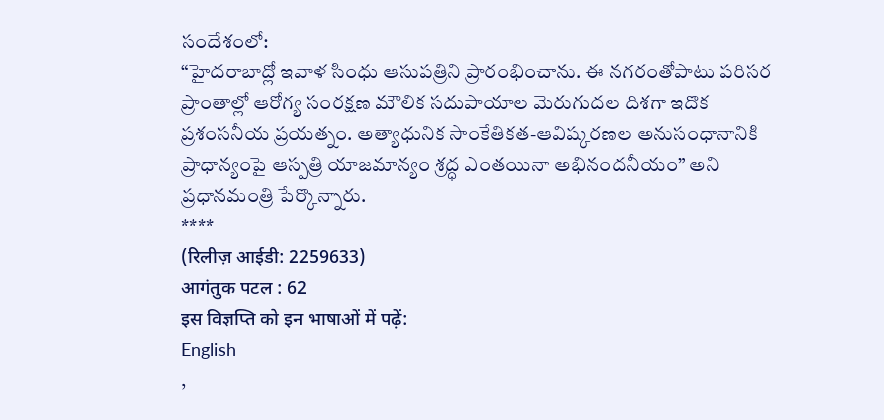సందేశంలో:
“హైదరాబాద్లో ఇవాళ సింధు ఆసుపత్రిని ప్రారంభించాను. ఈ నగరంతోపాటు పరిసర ప్రాంతాల్లో ఆరోగ్య సంరక్షణ మౌలిక సదుపాయాల మెరుగుదల దిశగా ఇదొక ప్రశంసనీయ ప్రయత్నం. అత్యాధునిక సాంకేతికత-ఆవిష్కరణల అనుసంధానానికి ప్రాధాన్యంపై ఆస్పత్రి యాజమాన్యం శ్రద్ధ ఎంతయినా అభినందనీయం” అని ప్రధానమంత్రి పేర్కొన్నారు.
****
(रिलीज़ आईडी: 2259633)
आगंतुक पटल : 62
इस विज्ञप्ति को इन भाषाओं में पढ़ें:
English
,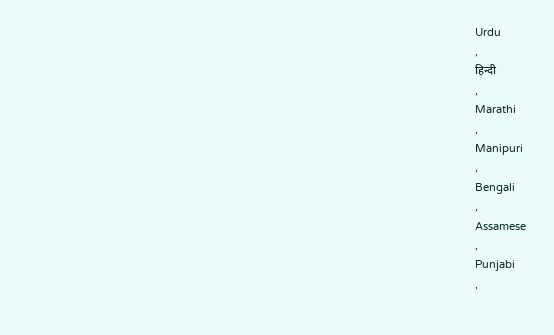Urdu
,
हिन्दी
,
Marathi
,
Manipuri
,
Bengali
,
Assamese
,
Punjabi
,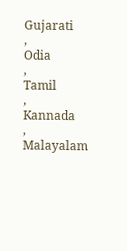Gujarati
,
Odia
,
Tamil
,
Kannada
,
Malayalam